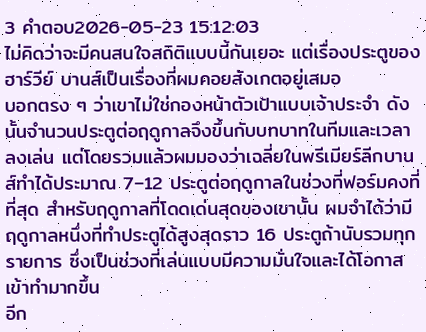3 คำตอบ2026-05-23 15:12:03
ไม่คิดว่าจะมีคนสนใจสถิติแบบนี้กันเยอะ แต่เรื่องประตูของฮาร์วีย์ บานส์เป็นเรื่องที่ผมคอยสังเกตอยู่เสมอ
บอกตรง ๆ ว่าเขาไม่ใช่กองหน้าตัวเป้าแบบเจ้าประจำ ดังนั้นจำนวนประตูต่อฤดูกาลจึงขึ้นกับบทบาทในทีมและเวลาลงเล่น แต่โดยรวมแล้วผมมองว่าเฉลี่ยในพรีเมียร์ลีกบานส์ทำได้ประมาณ 7–12 ประตูต่อฤดูกาลในช่วงที่ฟอร์มคงที่ที่สุด สำหรับฤดูกาลที่โดดเด่นสุดของเขานั้น ผมจำได้ว่ามีฤดูกาลหนึ่งที่ทำประตูได้สูงสุดราว 16 ประตูถ้านับรวมทุกรายการ ซึ่งเป็นช่วงที่เล่นแบบมีความมั่นใจและได้โอกาสเข้าทำมากขึ้น
อีก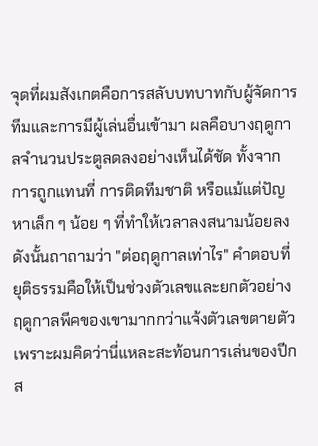จุดที่ผมสังเกตคือการสลับบทบาทกับผู้จัดการทีมและการมีผู้เล่นอื่นเข้ามา ผลคือบางฤดูกาลจำนวนประตูลดลงอย่างเห็นได้ชัด ทั้งจากการถูกแทนที่ การติดทีมชาติ หรือแม้แต่ปัญหาเล็ก ๆ น้อย ๆ ที่ทำให้เวลาลงสนามน้อยลง ดังนั้นถาถามว่า "ต่อฤดูกาลเท่าไร" คำตอบที่ยุติธรรมคือให้เป็นช่วงตัวเลขและยกตัวอย่างฤดูกาลพีคของเขามากกว่าแจ้งตัวเลขตายตัว เพราะผมคิดว่านี่แหละสะท้อนการเล่นของปีกส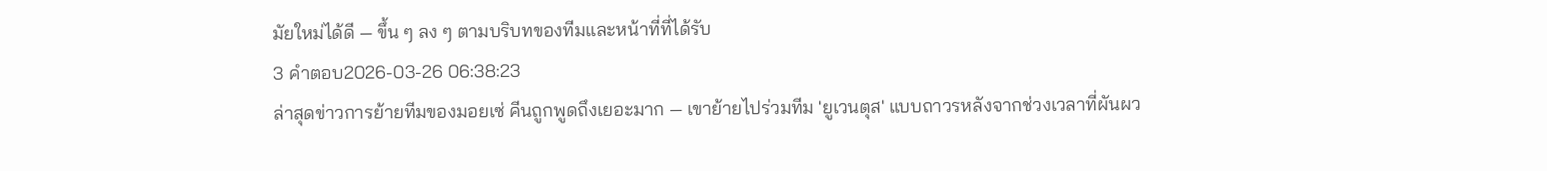มัยใหม่ได้ดี — ขึ้น ๆ ลง ๆ ตามบริบทของทีมและหน้าที่ที่ได้รับ
3 คำตอบ2026-03-26 06:38:23
ล่าสุดข่าวการย้ายทีมของมอยเซ่ คีนถูกพูดถึงเยอะมาก — เขาย้ายไปร่วมทีม 'ยูเวนตุส' แบบถาวรหลังจากช่วงเวลาที่ผันผว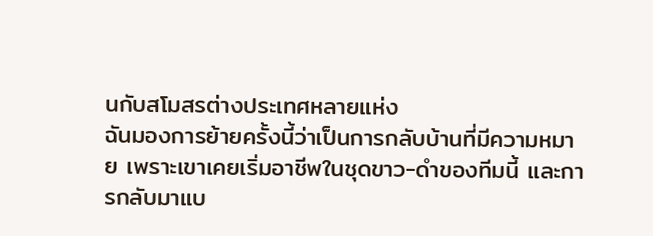นกับสโมสรต่างประเทศหลายแห่ง
ฉันมองการย้ายครั้งนี้ว่าเป็นการกลับบ้านที่มีความหมาย เพราะเขาเคยเริ่มอาชีพในชุดขาว-ดำของทีมนี้ และการกลับมาแบ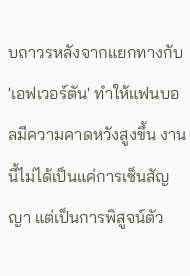บถาวรหลังจากแยกทางกับ 'เอฟเวอร์ตัน' ทำให้แฟนบอลมีความคาดหวังสูงขึ้น งานนี้ไม่ได้เป็นแค่การเซ็นสัญญา แต่เป็นการพิสูจน์ตัว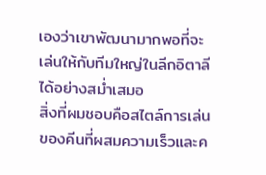เองว่าเขาพัฒนามากพอที่จะเล่นให้กับทีมใหญ่ในลีกอิตาลีได้อย่างสม่ำเสมอ
สิ่งที่ผมชอบคือสไตล์การเล่นของคีนที่ผสมความเร็วและค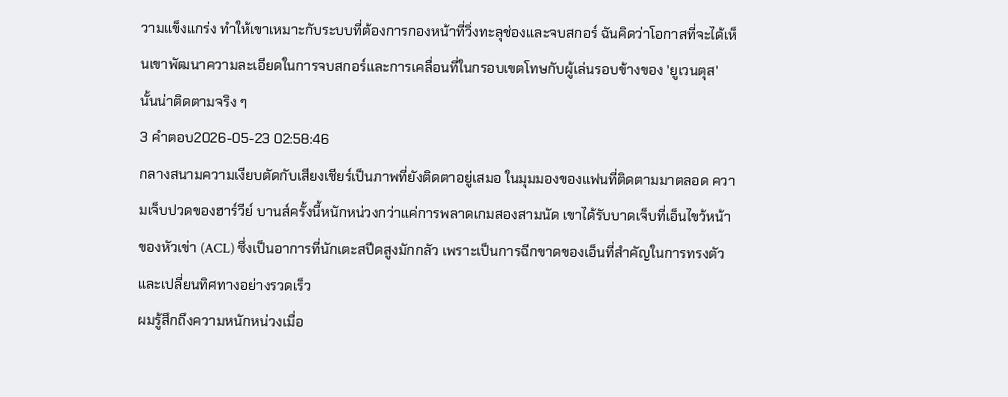วามแข็งแกร่ง ทำให้เขาเหมาะกับระบบที่ต้องการกองหน้าที่วิ่งทะลุช่องและจบสกอร์ ฉันคิดว่าโอกาสที่จะได้เห็นเขาพัฒนาความละเอียดในการจบสกอร์และการเคลื่อนที่ในกรอบเขตโทษกับผู้เล่นรอบข้างของ 'ยูเวนตุส' นั้นน่าติดตามจริง ๆ
3 คำตอบ2026-05-23 02:58:46
กลางสนามความเงียบตัดกับเสียงเชียร์เป็นภาพที่ยังติดตาอยู่เสมอ ในมุมมองของแฟนที่ติดตามมาตลอด ความเจ็บปวดของฮาร์วีย์ บานส์ครั้งนี้หนักหน่วงกว่าแค่การพลาดเกมสองสามนัด เขาได้รับบาดเจ็บที่เอ็นไขว้หน้าของหัวเข่า (ACL) ซึ่งเป็นอาการที่นักเตะสปีดสูงมักกลัว เพราะเป็นการฉีกขาดของเอ็นที่สำคัญในการทรงตัวและเปลี่ยนทิศทางอย่างรวดเร็ว
ผมรู้สึกถึงความหนักหน่วงเมื่อ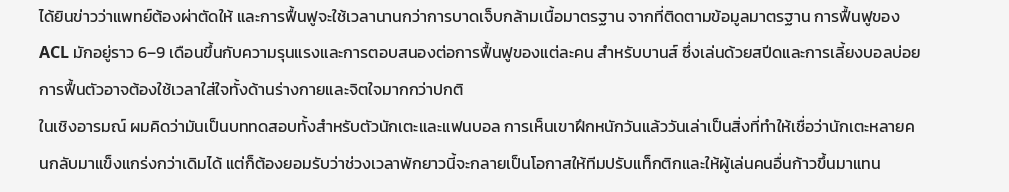ได้ยินข่าวว่าแพทย์ต้องผ่าตัดให้ และการฟื้นฟูจะใช้เวลานานกว่าการบาดเจ็บกล้ามเนื้อมาตรฐาน จากที่ติดตามข้อมูลมาตรฐาน การฟื้นฟูของ ACL มักอยู่ราว 6–9 เดือนขึ้นกับความรุนแรงและการตอบสนองต่อการฟื้นฟูของแต่ละคน สำหรับบานส์ ซึ่งเล่นด้วยสปีดและการเลี้ยงบอลบ่อย การฟื้นตัวอาจต้องใช้เวลาใส่ใจทั้งด้านร่างกายและจิตใจมากกว่าปกติ
ในเชิงอารมณ์ ผมคิดว่ามันเป็นบททดสอบทั้งสำหรับตัวนักเตะและแฟนบอล การเห็นเขาฝึกหนักวันแล้ววันเล่าเป็นสิ่งที่ทำให้เชื่อว่านักเตะหลายคนกลับมาแข็งแกร่งกว่าเดิมได้ แต่ก็ต้องยอมรับว่าช่วงเวลาพักยาวนี้จะกลายเป็นโอกาสให้ทีมปรับแท็กติกและให้ผู้เล่นคนอื่นก้าวขึ้นมาแทน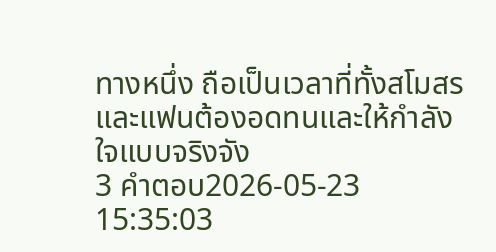ทางหนึ่ง ถือเป็นเวลาที่ทั้งสโมสรและแฟนต้องอดทนและให้กำลังใจแบบจริงจัง
3 คำตอบ2026-05-23 15:35:03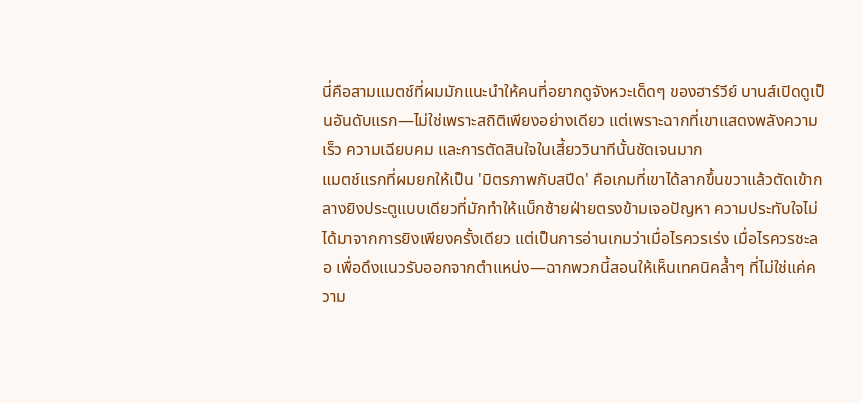นี่คือสามแมตช์ที่ผมมักแนะนำให้คนที่อยากดูจังหวะเด็ดๆ ของฮาร์วีย์ บานส์เปิดดูเป็นอันดับแรก—ไม่ใช่เพราะสถิติเพียงอย่างเดียว แต่เพราะฉากที่เขาแสดงพลังความเร็ว ความเฉียบคม และการตัดสินใจในเสี้ยววินาทีนั้นชัดเจนมาก
แมตช์แรกที่ผมยกให้เป็น 'มิตรภาพกับสปีด' คือเกมที่เขาได้ลากขึ้นขวาแล้วตัดเข้ากลางยิงประตูแบบเดียวที่มักทำให้แบ็กซ้ายฝ่ายตรงข้ามเจอปัญหา ความประทับใจไม่ได้มาจากการยิงเพียงครั้งเดียว แต่เป็นการอ่านเกมว่าเมื่อไรควรเร่ง เมื่อไรควรชะลอ เพื่อดึงแนวรับออกจากตำแหน่ง—ฉากพวกนี้สอนให้เห็นเทคนิคล้ำๆ ที่ไม่ใช่แค่ความ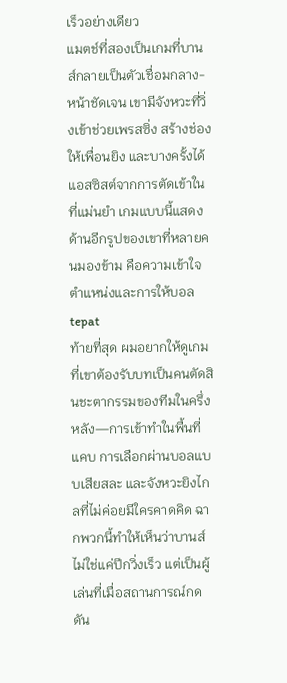เร็วอย่างเดียว
แมตช์ที่สองเป็นเกมที่บานส์กลายเป็นตัวเชื่อมกลาง-หน้าชัดเจน เขามีจังหวะที่วิ่งเข้าช่วยเพรสซิ่ง สร้างช่องให้เพื่อนยิง และบางครั้งได้แอสซิสต์จากการตัดเข้าในที่แม่นยำ เกมแบบนี้แสดงด้านอีกรูปของเขาที่หลายคนมองข้าม คือความเข้าใจตำแหน่งและการให้บอล tepat
ท้ายที่สุด ผมอยากให้ดูเกมที่เขาต้องรับบทเป็นคนตัดสินชะตากรรมของทีมในครึ่งหลัง—การเข้าทำในพื้นที่แคบ การเลือกผ่านบอลแบบเสียสละ และจังหวะยิงไกลที่ไม่ค่อยมีใครคาดคิด ฉากพวกนี้ทำให้เห็นว่าบานส์ไม่ใช่แค่ปีกวิ่งเร็ว แต่เป็นผู้เล่นที่เมื่อสถานการณ์กดดัน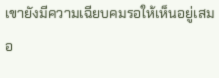เขายังมีความเฉียบคมรอให้เห็นอยู่เสมอ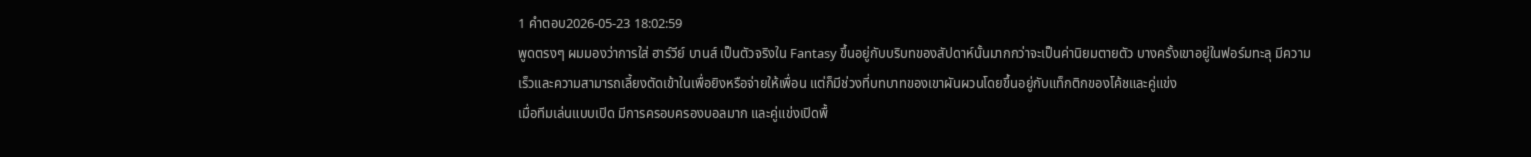1 คำตอบ2026-05-23 18:02:59
พูดตรงๆ ผมมองว่าการใส่ ฮาร์วีย์ บานส์ เป็นตัวจริงใน Fantasy ขึ้นอยู่กับบริบทของสัปดาห์นั้นมากกว่าจะเป็นค่านิยมตายตัว บางครั้งเขาอยู่ในฟอร์มทะลุ มีความเร็วและความสามารถเลี้ยงตัดเข้าในเพื่อยิงหรือจ่ายให้เพื่อน แต่ก็มีช่วงที่บทบาทของเขาผันผวนโดยขึ้นอยู่กับแท็กติกของโค้ชและคู่แข่ง
เมื่อทีมเล่นแบบเปิด มีการครอบครองบอลมาก และคู่แข่งเปิดพื้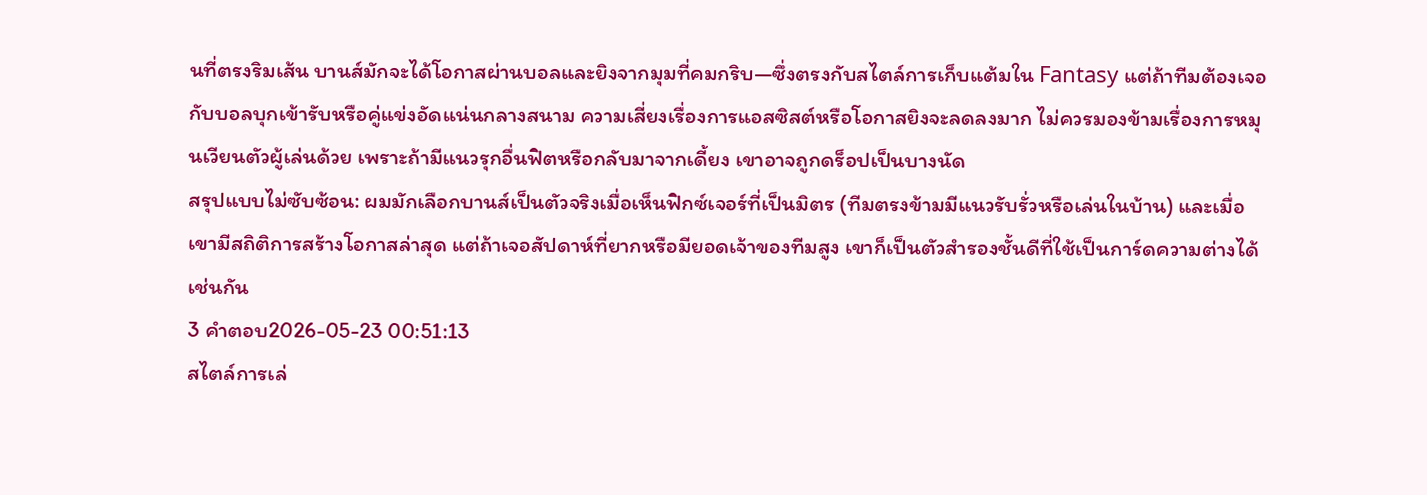นที่ตรงริมเส้น บานส์มักจะได้โอกาสผ่านบอลและยิงจากมุมที่คมกริบ—ซึ่งตรงกับสไตล์การเก็บแต้มใน Fantasy แต่ถ้าทีมต้องเจอกับบอลบุกเข้ารับหรือคู่แข่งอัดแน่นกลางสนาม ความเสี่ยงเรื่องการแอสซิสต์หรือโอกาสยิงจะลดลงมาก ไม่ควรมองข้ามเรื่องการหมุนเวียนตัวผู้เล่นด้วย เพราะถ้ามีแนวรุกอื่นฟิตหรือกลับมาจากเดี้ยง เขาอาจถูกดร็อปเป็นบางนัด
สรุปแบบไม่ซับซ้อน: ผมมักเลือกบานส์เป็นตัวจริงเมื่อเห็นฟิกซ์เจอร์ที่เป็นมิตร (ทีมตรงข้ามมีแนวรับรั่วหรือเล่นในบ้าน) และเมื่อเขามีสถิติการสร้างโอกาสล่าสุด แต่ถ้าเจอสัปดาห์ที่ยากหรือมียอดเจ้าของทีมสูง เขาก็เป็นตัวสำรองชั้นดีที่ใช้เป็นการ์ดความต่างได้เช่นกัน
3 คำตอบ2026-05-23 00:51:13
สไตล์การเล่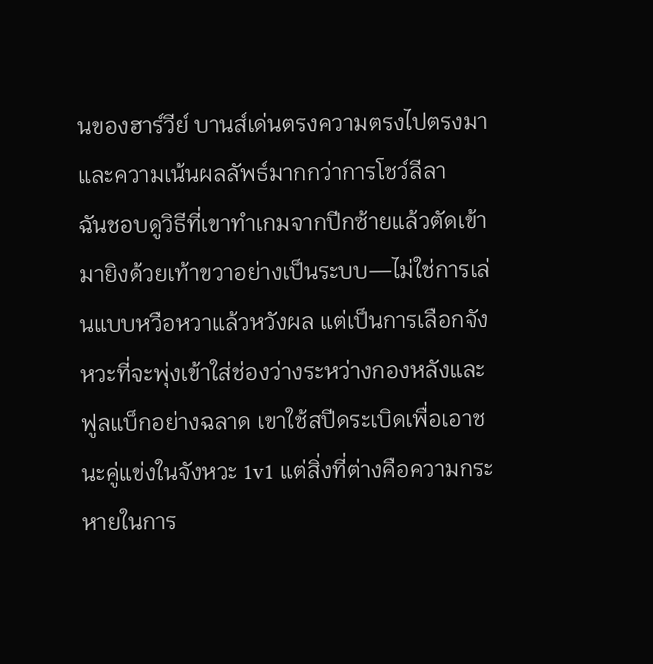นของฮาร์วีย์ บานส์เด่นตรงความตรงไปตรงมาและความเน้นผลลัพธ์มากกว่าการโชว์ลีลา
ฉันชอบดูวิธีที่เขาทำเกมจากปีกซ้ายแล้วตัดเข้ามายิงด้วยเท้าขวาอย่างเป็นระบบ—ไม่ใช่การเล่นแบบหวือหวาแล้วหวังผล แต่เป็นการเลือกจังหวะที่จะพุ่งเข้าใส่ช่องว่างระหว่างกองหลังและฟูลแบ็กอย่างฉลาด เขาใช้สปีดระเบิดเพื่อเอาชนะคู่แข่งในจังหวะ 1v1 แต่สิ่งที่ต่างคือความกระหายในการ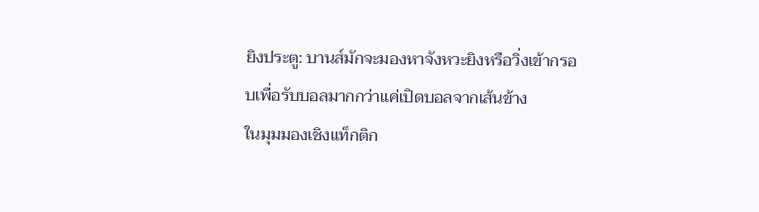ยิงประตู: บานส์มักจะมองหาจังหวะยิงหรือวิ่งเข้ากรอบเพื่อรับบอลมากกว่าแค่เปิดบอลจากเส้นข้าง
ในมุมมองเชิงแท็กติก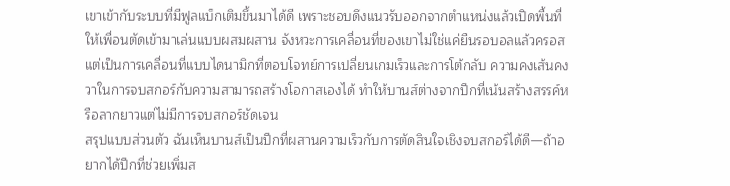เขาเข้ากับระบบที่มีฟูลแบ็กเติมขึ้นมาได้ดี เพราะชอบดึงแนวรับออกจากตำแหน่งแล้วเปิดพื้นที่ให้เพื่อนตัดเข้ามาเล่นแบบผสมผสาน จังหวะการเคลื่อนที่ของเขาไม่ใช่แค่ยืนรอบอลแล้วครอส แต่เป็นการเคลื่อนที่แบบไดนามิกที่ตอบโจทย์การเปลี่ยนเกมเร็วและการโต้กลับ ความคงเส้นคงวาในการจบสกอร์กับความสามารถสร้างโอกาสเองได้ ทำให้บานส์ต่างจากปีกที่เน้นสร้างสรรค์หรือลากยาวแต่ไม่มีการจบสกอร์ชัดเจน
สรุปแบบส่วนตัว ฉันเห็นบานส์เป็นปีกที่ผสานความเร็วกับการตัดสินใจเชิงจบสกอร์ได้ดี—ถ้าอยากได้ปีกที่ช่วยเพิ่มส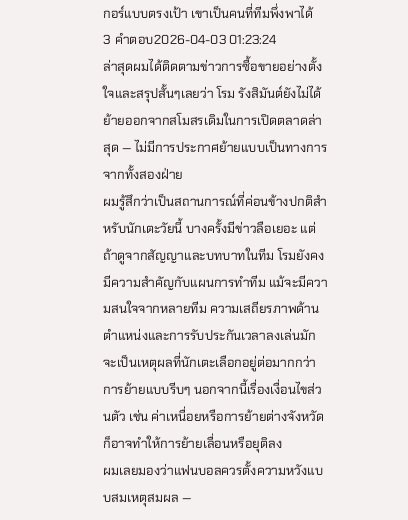กอร์แบบตรงเป้า เขาเป็นคนที่ทีมพึ่งพาได้
3 คำตอบ2026-04-03 01:23:24
ล่าสุดผมได้ติดตามข่าวการซื้อขายอย่างตั้งใจและสรุปสั้นๆเลยว่า โรม รังสิมันต์ยังไม่ได้ย้ายออกจากสโมสรเดิมในการเปิดตลาดล่าสุด — ไม่มีการประกาศย้ายแบบเป็นทางการจากทั้งสองฝ่าย
ผมรู้สึกว่าเป็นสถานการณ์ที่ค่อนข้างปกติสำหรับนักเตะวัยนี้ บางครั้งมีข่าวลือเยอะ แต่ถ้าดูจากสัญญาและบทบาทในทีม โรมยังคงมีความสำคัญกับแผนการทำทีม แม้จะมีความสนใจจากหลายทีม ความเสถียรภาพด้านตำแหน่งและการรับประกันเวลาลงเล่นมักจะเป็นเหตุผลที่นักเตะเลือกอยู่ต่อมากกว่าการย้ายแบบรีบๆ นอกจากนี้เรื่องเงื่อนไขส่วนตัว เช่น ค่าเหนื่อยหรือการย้ายต่างจังหวัด ก็อาจทำให้การย้ายเลื่อนหรือยุติลง
ผมเลยมองว่าแฟนบอลควรตั้งความหวังแบบสมเหตุสมผล —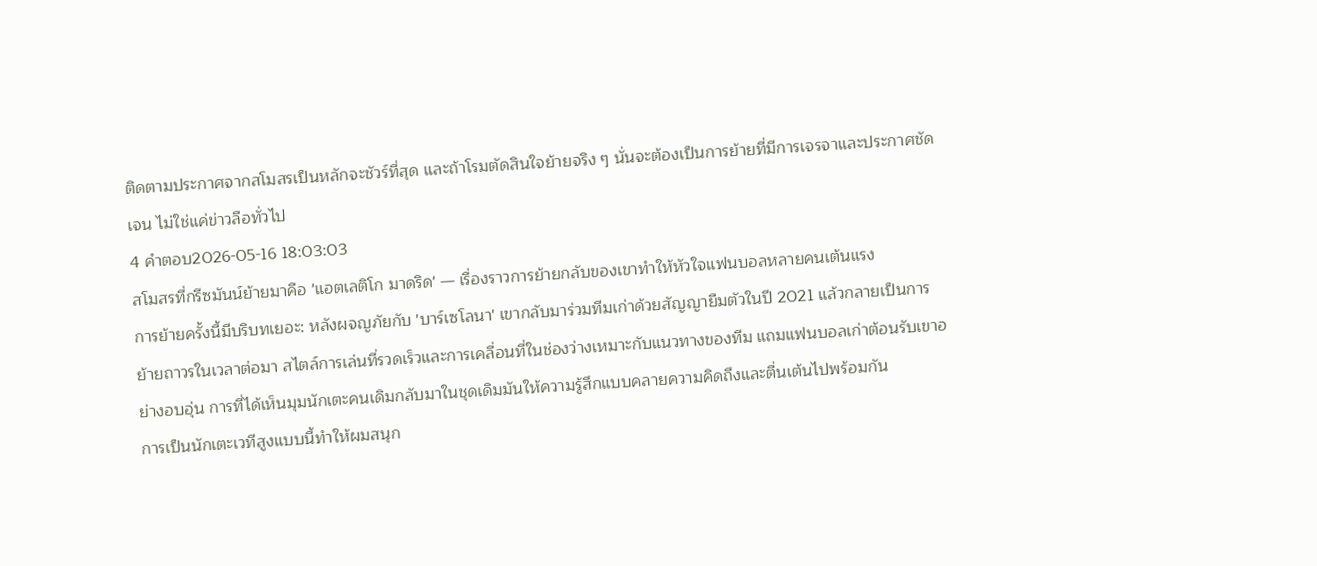ติดตามประกาศจากสโมสรเป็นหลักจะชัวร์ที่สุด และถ้าโรมตัดสินใจย้ายจริง ๆ นั่นจะต้องเป็นการย้ายที่มีการเจรจาและประกาศชัดเจน ไม่ใช่แค่ข่าวลือทั่วไป
4 คำตอบ2026-05-16 18:03:03
สโมสรที่กรีซมันน์ย้ายมาคือ 'แอตเลติโก มาดริด' — เรื่องราวการย้ายกลับของเขาทำให้หัวใจแฟนบอลหลายคนเต้นแรง
การย้ายครั้งนี้มีบริบทเยอะ: หลังผจญภัยกับ 'บาร์เซโลนา' เขากลับมาร่วมทีมเก่าด้วยสัญญายืมตัวในปี 2021 แล้วกลายเป็นการย้ายถาวรในเวลาต่อมา สไตล์การเล่นที่รวดเร็วและการเคลื่อนที่ในช่องว่างเหมาะกับแนวทางของทีม แถมแฟนบอลเก่าต้อนรับเขาอย่างอบอุ่น การที่ได้เห็นมุมนักเตะคนเดิมกลับมาในชุดเดิมมันให้ความรู้สึกแบบคลายความคิดถึงและตื่นเต้นไปพร้อมกัน
การเป็นนักเตะเวทีสูงแบบนี้ทำให้ผมสนุก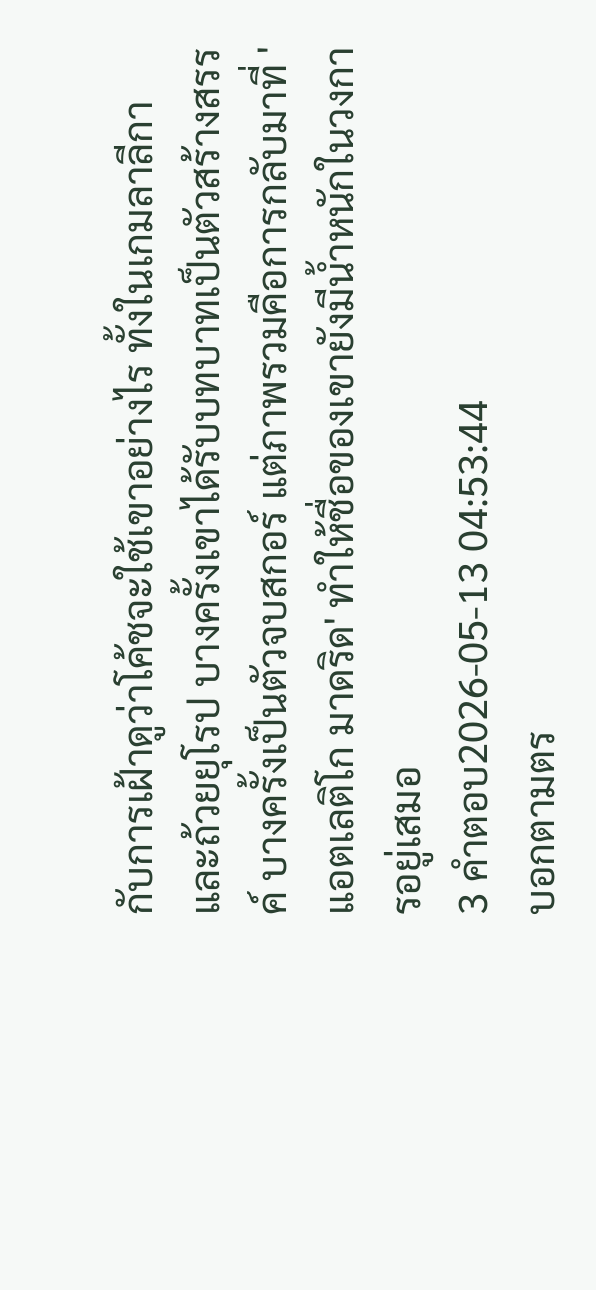กับการเฝ้าดูว่าโค้ชจะใช้เขาอย่างไร ทั้งในเกมลาลีกาและถ้วยยุโรป บางครั้งเขาได้รับบทบาทเป็นตัวสร้างสรรค์ บางครั้งเป็นตัวจบสกอร์ แต่ภาพรวมคือการกลับมาที่ 'แอตเลติโก มาดริด' ทำให้ชื่อของเขายังมีน้ำหนักในวงการอยู่เสมอ
3 คำตอบ2026-05-13 04:53:44
บอกตามตร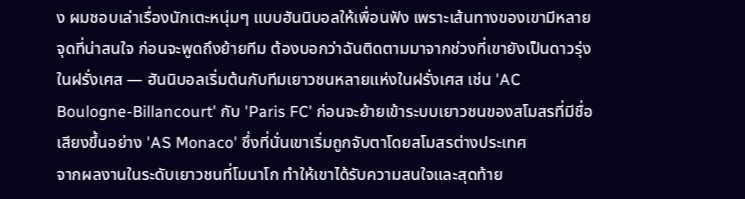ง ผมชอบเล่าเรื่องนักเตะหนุ่มๆ แบบฮันนิบอลให้เพื่อนฟัง เพราะเส้นทางของเขามีหลายจุดที่น่าสนใจ ก่อนจะพูดถึงย้ายทีม ต้องบอกว่าฉันติดตามมาจากช่วงที่เขายังเป็นดาวรุ่งในฝรั่งเศส — ฮันนิบอลเริ่มต้นกับทีมเยาวชนหลายแห่งในฝรั่งเศส เช่น 'AC Boulogne-Billancourt' กับ 'Paris FC' ก่อนจะย้ายเข้าระบบเยาวชนของสโมสรที่มีชื่อเสียงขึ้นอย่าง 'AS Monaco' ซึ่งที่นั่นเขาเริ่มถูกจับตาโดยสโมสรต่างประเทศ
จากผลงานในระดับเยาวชนที่โมนาโก ทำให้เขาได้รับความสนใจและสุดท้าย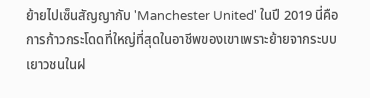ย้ายไปเซ็นสัญญากับ 'Manchester United' ในปี 2019 นี่คือการก้าวกระโดดที่ใหญ่ที่สุดในอาชีพของเขาเพราะย้ายจากระบบเยาวชนในฝ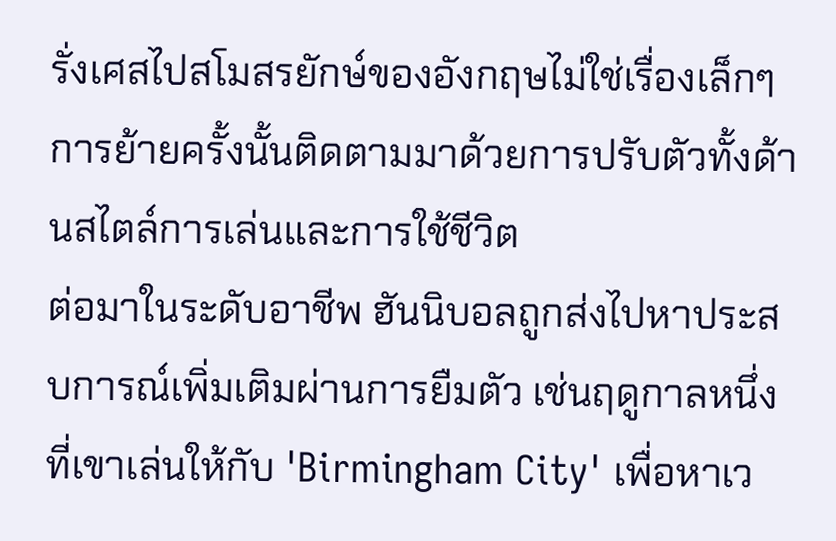รั่งเศสไปสโมสรยักษ์ของอังกฤษไม่ใช่เรื่องเล็กๆ การย้ายครั้งนั้นติดตามมาด้วยการปรับตัวทั้งด้านสไตล์การเล่นและการใช้ชีวิต
ต่อมาในระดับอาชีพ ฮันนิบอลถูกส่งไปหาประสบการณ์เพิ่มเติมผ่านการยืมตัว เช่นฤดูกาลหนึ่งที่เขาเล่นให้กับ 'Birmingham City' เพื่อหาเว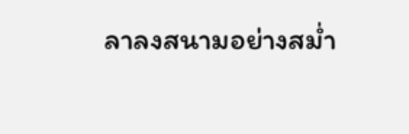ลาลงสนามอย่างสม่ำ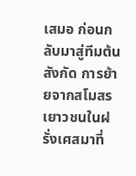เสมอ ก่อนกลับมาสู่ทีมต้นสังกัด การย้ายจากสโมสรเยาวชนในฝรั่งเศสมาที่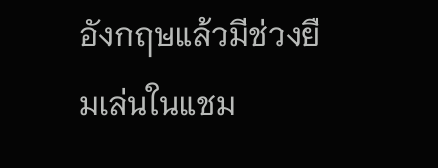อังกฤษแล้วมีช่วงยืมเล่นในแชม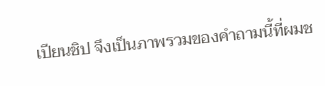เปียนชิป จึงเป็นภาพรวมของคำถามนี้ที่ผมช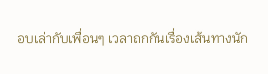อบเล่ากับเพื่อนๆ เวลาถกกันเรื่องเส้นทางนัก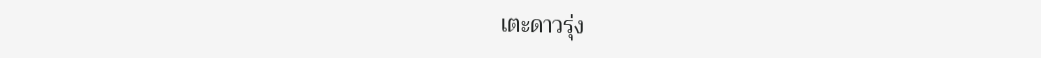เตะดาวรุ่ง